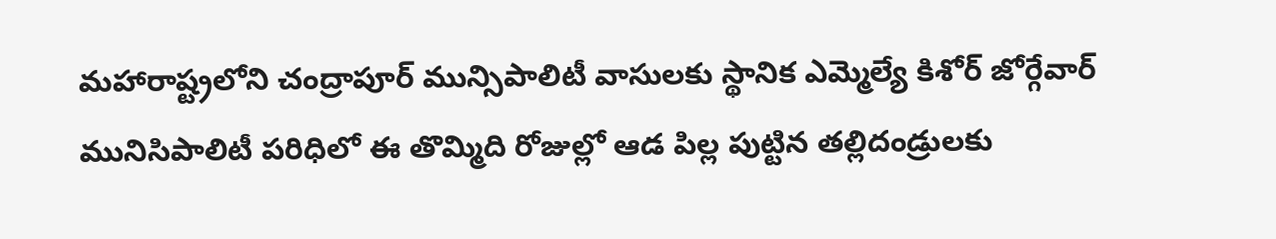మహారాష్ట్రలోని చంద్రాపూర్ మున్సిపాలిటీ వాసులకు స్థానిక ఎమ్మెల్యే కిశోర్ జోర్గేవార్ మునిసిపాలిటీ పరిధిలో ఈ తొమ్మిది రోజుల్లో ఆడ పిల్ల పుట్టిన తల్లిదండ్రులకు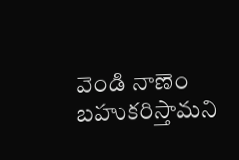వెండి నాణెం బహుకరిస్తామని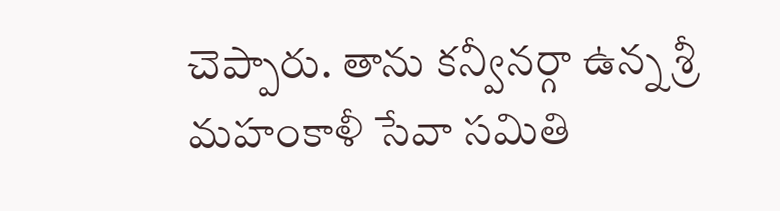చెప్పారు. తాను కన్వీనర్గా ఉన్న శ్రీ మహంకాళీ సేవా సమితి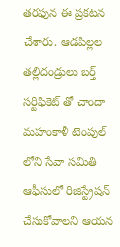తరఫున ఈ ప్రకటన చేశారు. ఆడపిల్లల తల్లిదండ్రులు బర్త్ సర్టిఫికెట్ తో చాందా మహంకాళీ టెంపుల్ లోని సేవా సమితి ఆఫీసులో రిజిస్ట్రేషన్ చేసుకోవాలని ఆయన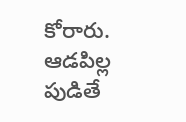కోరారు.
ఆడపిల్ల పుడితే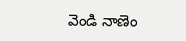వెండి నాణెం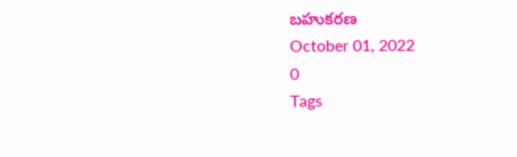బహుకరణ
October 01, 2022
0
Tags